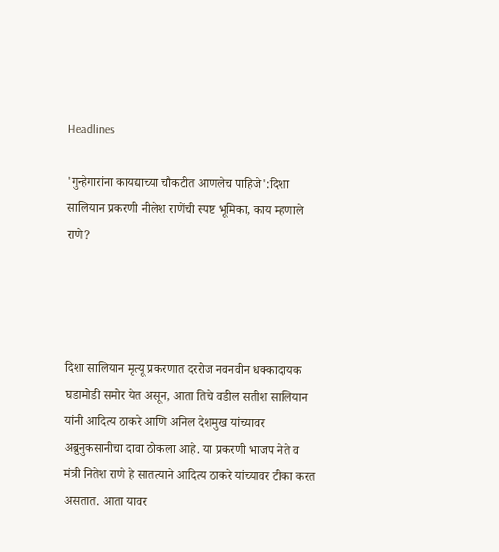Headlines

'गुन्हेगारांना कायद्याच्या चौकटीत आणलेच पाहिजे':दिशा सालियान प्रकरणी नीलेश राणेंची स्पष्ट भूमिका, काय म्हणाले राणे?




दिशा सालियान मृत्यू प्रकरणात दररोज नवनवीन धक्कादायक घडामोडी समोर येत असून, आता तिचे वडील सतीश सालियान यांनी आदित्य ठाकरे आणि अनिल देशमुख यांच्यावर अब्रुनुकसानीचा दावा ठोकला आहे. या प्रकरणी भाजप नेते व मंत्री नितेश राणे हे सातत्याने आदित्य ठाकरे यांच्यावर टीका करत असतात. आता यावर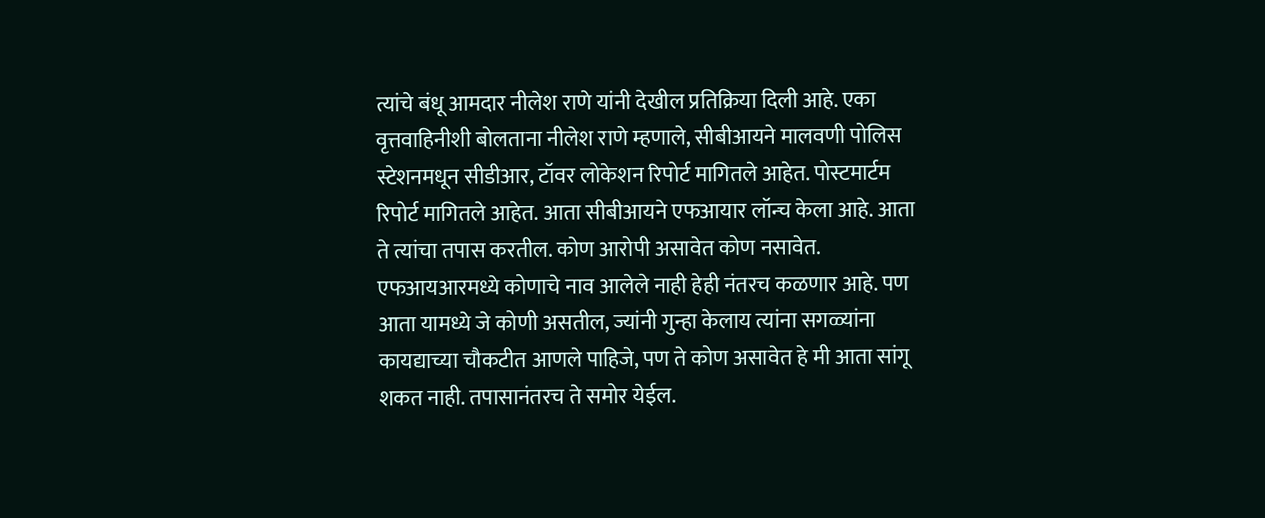त्यांचे बंधू आमदार नीलेश राणे यांनी देखील प्रतिक्रिया दिली आहे. एका वृत्तवाहिनीशी बोलताना नीलेश राणे म्हणाले, सीबीआयने मालवणी पोलिस स्टेशनमधून सीडीआर, टॉवर लोकेशन रिपोर्ट मागितले आहेत. पोस्टमार्टम रिपोर्ट मागितले आहेत. आता सीबीआयने एफआयार लॉन्च केला आहे. आता ते त्यांचा तपास करतील. कोण आरोपी असावेत कोण नसावेत. एफआयआरमध्ये कोणाचे नाव आलेले नाही हेही नंतरच कळणार आहे. पण आता यामध्ये जे कोणी असतील, ज्यांनी गुन्हा केलाय त्यांना सगळ्यांना कायद्याच्या चौकटीत आणले पाहिजे, पण ते कोण असावेत हे मी आता सांगू शकत नाही. तपासानंतरच ते समोर येईल.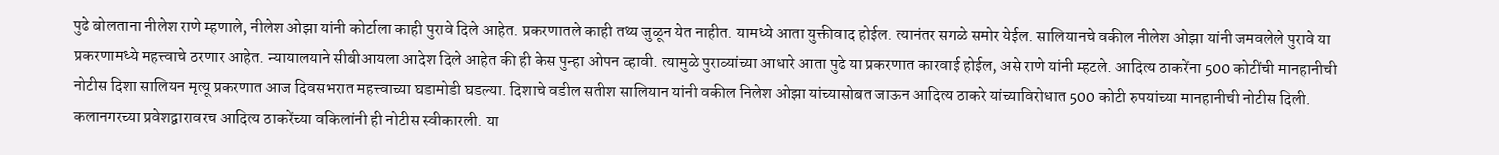पुढे बोलताना नीलेश राणे म्हणाले, नीलेश ओझा यांनी कोर्टाला काही पुरावे दिले आहेत. प्रकरणातले काही तथ्य जुळून येत नाहीत. यामध्ये आता युक्तीवाद होईल. त्यानंतर सगळे समोर येईल. सालियानचे वकील नीलेश ओझा यांनी जमवलेले पुरावे या प्रकरणामध्ये महत्त्वाचे ठरणार आहेत. न्यायालयाने सीबीआयला आदेश दिले आहेत की ही केस पुन्हा ओपन व्हावी. त्यामुळे पुराव्यांच्या आधारे आता पुढे या प्रकरणात कारवाई होईल, असे राणे यांनी म्हटले. आदित्य ठाकरेंना 500 कोटींची मानहानीची नोटीस दिशा सालियन मृत्यू प्रकरणात आज दिवसभरात महत्त्वाच्या घडामोडी घडल्या. दिशाचे वडील सतीश सालियान यांनी वकील निलेश ओझा यांच्यासोबत जाऊन आदित्य ठाकरे यांच्याविरोधात 500 कोटी रुपयांच्या मानहानीची नोटीस दिली. कलानगरच्या प्रवेशद्वारावरच आदित्य ठाकरेंच्या वकिलांनी ही नोटीस स्वीकारली. या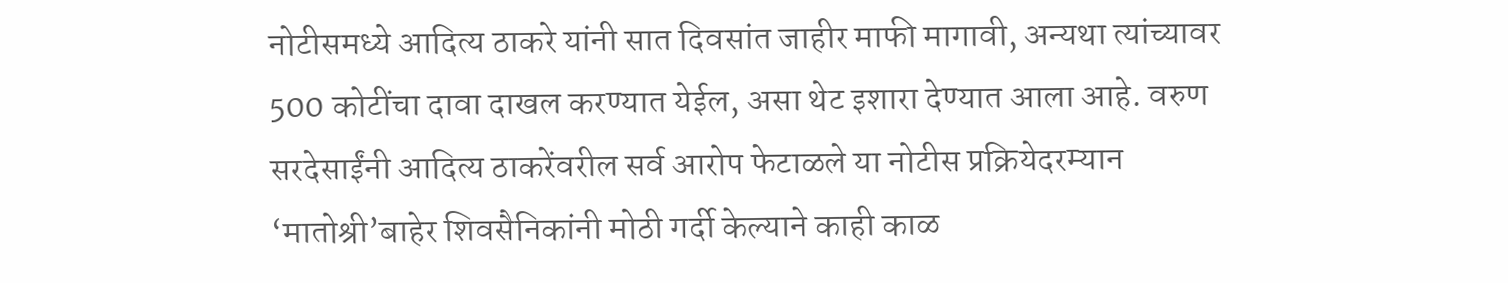नोटीसमध्ये आदित्य ठाकरे यांनी सात दिवसांत जाहीर माफी मागावी, अन्यथा त्यांच्यावर 500 कोटींचा दावा दाखल करण्यात येईल, असा थेट इशारा देण्यात आला आहे. वरुण सरदेसाईंनी आदित्य ठाकरेंवरील सर्व आरोप फेटाळले या नोटीस प्रक्रियेदरम्यान ‘मातोश्री’बाहेर शिवसैनिकांनी मोठी गर्दी केल्याने काही काळ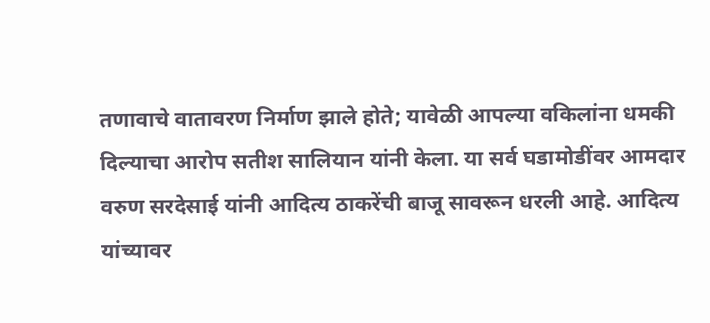तणावाचे वातावरण निर्माण झाले होते; यावेळी आपल्या वकिलांना धमकी दिल्याचा आरोप सतीश सालियान यांनी केला. या सर्व घडामोडींवर आमदार वरुण सरदेसाई यांनी आदित्य ठाकरेंची बाजू सावरून धरली आहे. आदित्य यांच्यावर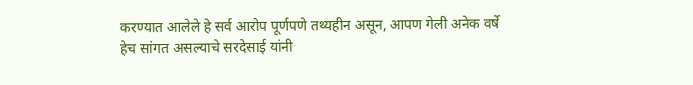करण्यात आलेले हे सर्व आरोप पूर्णपणे तथ्यहीन असून, आपण गेली अनेक वर्षे हेच सांगत असल्याचे सरदेसाई यांनी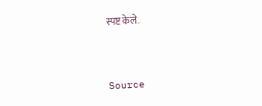स्पष्ट केले.



Source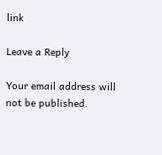link

Leave a Reply

Your email address will not be published.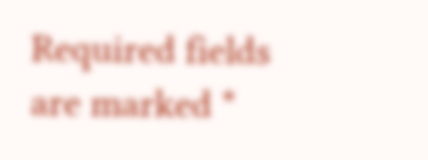Required fields are marked *